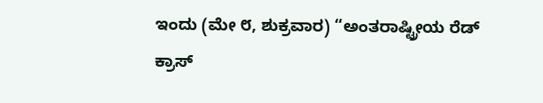ಇಂದು (ಮೇ ೮, ಶುಕ್ರವಾರ) “ಅಂತರಾಷ್ಟ್ರೀಯ ರೆಡ್ ಕ್ರಾಸ್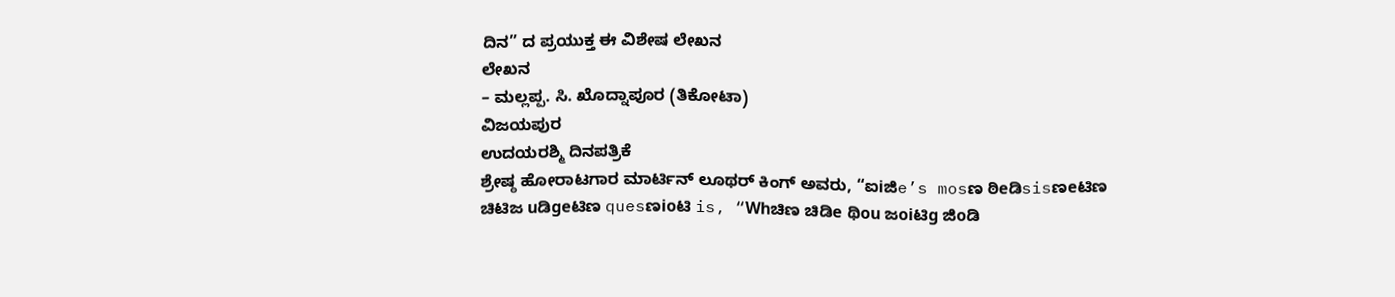ದಿನ” ದ ಪ್ರಯುಕ್ತ ಈ ವಿಶೇಷ ಲೇಖನ
ಲೇಖನ
– ಮಲ್ಲಪ್ಪ. ಸಿ. ಖೊದ್ನಾಪೂರ (ತಿಕೋಟಾ)
ವಿಜಯಪುರ
ಉದಯರಶ್ಮಿ ದಿನಪತ್ರಿಕೆ
ಶ್ರೇಷ್ಠ ಹೋರಾಟಗಾರ ಮಾರ್ಟಿನ್ ಲೂಥರ್ ಕಿಂಗ್ ಅವರು, “ಐiಜಿe’s mosಣ ಠಿeಡಿsisಣeಟಿಣ ಚಿಟಿಜ uಡಿgeಟಿಣ quesಣioಟಿ is, “Whಚಿಣ ಚಿಡಿe ಥಿou ಜoiಟಿg ಜಿoಡಿ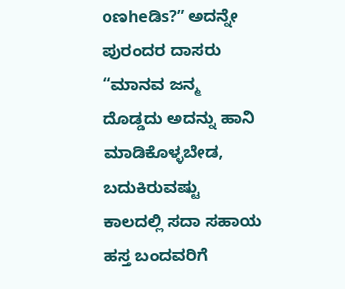oಣheಡಿs?” ಅದನ್ನೇ ಪುರಂದರ ದಾಸರು “ಮಾನವ ಜನ್ಮ ದೊಡ್ಡದು ಅದನ್ನು ಹಾನಿ ಮಾಡಿಕೊಳ್ಳಬೇಡ, ಬದುಕಿರುವಷ್ಟು ಕಾಲದಲ್ಲಿ ಸದಾ ಸಹಾಯ ಹಸ್ತ ಬಂದವರಿಗೆ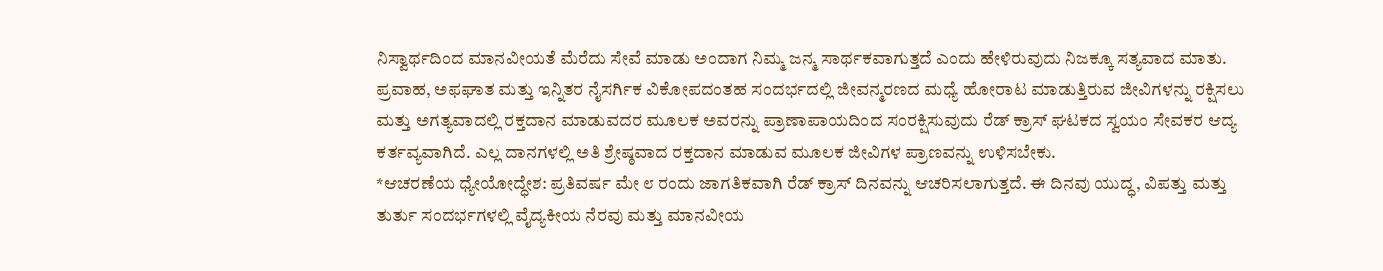ನಿಸ್ವಾರ್ಥದಿಂದ ಮಾನವೀಯತೆ ಮೆರೆದು ಸೇವೆ ಮಾಡು ಅಂದಾಗ ನಿಮ್ಮ ಜನ್ಮ ಸಾರ್ಥಕವಾಗುತ್ತದೆ ಎಂದು ಹೇಳಿರುವುದು ನಿಜಕ್ಕೂ ಸತ್ಯವಾದ ಮಾತು. ಪ್ರವಾಹ, ಅಫಘಾತ ಮತ್ತು ಇನ್ನಿತರ ನೈಸರ್ಗಿಕ ವಿಕೋಪದಂತಹ ಸಂದರ್ಭದಲ್ಲಿ ಜೀವನ್ಮರಣದ ಮಧ್ಯೆ ಹೋರಾಟ ಮಾಡುತ್ತಿರುವ ಜೀವಿಗಳನ್ನು ರಕ್ಷಿಸಲು ಮತ್ತು ಅಗತ್ಯವಾದಲ್ಲಿ ರಕ್ತದಾನ ಮಾಡುವದರ ಮೂಲಕ ಅವರನ್ನು ಪ್ರಾಣಾಪಾಯದಿಂದ ಸಂರಕ್ಷಿಸುವುದು ರೆಡ್ ಕ್ರಾಸ್ ಘಟಕದ ಸ್ವಯಂ ಸೇವಕರ ಆದ್ಯ ಕರ್ತವ್ಯವಾಗಿದೆ. ಎಲ್ಲ ದಾನಗಳಲ್ಲಿ ಅತಿ ಶ್ರೇಷ್ಠವಾದ ರಕ್ತದಾನ ಮಾಡುವ ಮೂಲಕ ಜೀವಿಗಳ ಪ್ರಾಣವನ್ನು ಉಳಿಸಬೇಕು.
*ಆಚರಣೆಯ ಧ್ಯೇಯೋದ್ಧೇಶ: ಪ್ರತಿವರ್ಷ ಮೇ ೮ ರಂದು ಜಾಗತಿಕವಾಗಿ ರೆಡ್ ಕ್ರಾಸ್ ದಿನವನ್ನು ಆಚರಿಸಲಾಗುತ್ತದೆ. ಈ ದಿನವು ಯುದ್ಧ, ವಿಪತ್ತು ಮತ್ತು ತುರ್ತು ಸಂದರ್ಭಗಳಲ್ಲಿ ವೈದ್ಯಕೀಯ ನೆರವು ಮತ್ತು ಮಾನವೀಯ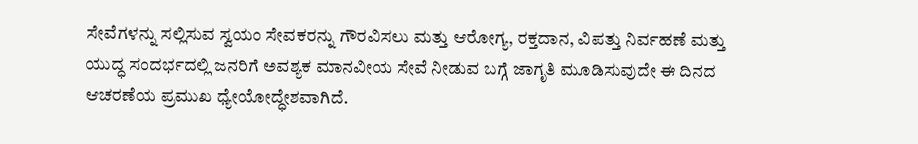ಸೇವೆಗಳನ್ನು ಸಲ್ಲಿಸುವ ಸ್ವಯಂ ಸೇವಕರನ್ನು ಗೌರವಿಸಲು ಮತ್ತು ಆರೋಗ್ಯ, ರಕ್ತದಾನ, ವಿಪತ್ತು ನಿರ್ವಹಣೆ ಮತ್ತು ಯುದ್ಧ ಸಂದರ್ಭದಲ್ಲಿ ಜನರಿಗೆ ಅವಶ್ಯಕ ಮಾನವೀಯ ಸೇವೆ ನೀಡುವ ಬಗ್ಗೆ ಜಾಗೃತಿ ಮೂಡಿಸುವುದೇ ಈ ದಿನದ ಆಚರಣೆಯ ಪ್ರಮುಖ ಧ್ಯೇಯೋದ್ಧೇಶವಾಗಿದೆ.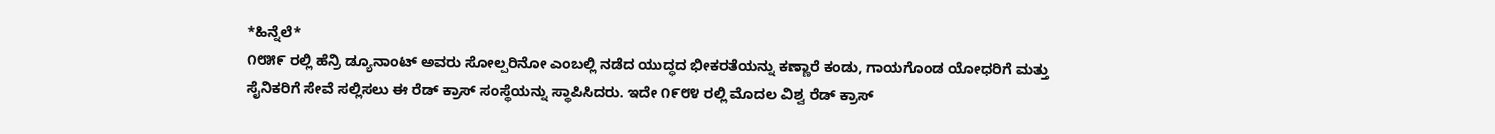*ಹಿನ್ನೆಲೆ*
೧೮೫೯ ರಲ್ಲಿ ಹೆನ್ರಿ ಡ್ಯೂನಾಂಟ್ ಅವರು ಸೋಲ್ಪರಿನೋ ಎಂಬಲ್ಲಿ ನಡೆದ ಯುದ್ಧದ ಭೀಕರತೆಯನ್ನು ಕಣ್ಣಾರೆ ಕಂಡು, ಗಾಯಗೊಂಡ ಯೋಧರಿಗೆ ಮತ್ತು ಸೈನಿಕರಿಗೆ ಸೇವೆ ಸಲ್ಲಿಸಲು ಈ ರೆಡ್ ಕ್ರಾಸ್ ಸಂಸ್ಥೆಯನ್ನು ಸ್ಥಾಪಿಸಿದರು. ಇದೇ ೧೯೮೪ ರಲ್ಲಿ ಮೊದಲ ವಿಶ್ವ ರೆಡ್ ಕ್ರಾಸ್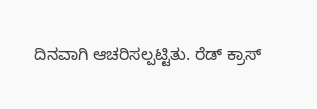ದಿನವಾಗಿ ಆಚರಿಸಲ್ಪಟ್ಟಿತು. ರೆಡ್ ಕ್ರಾಸ್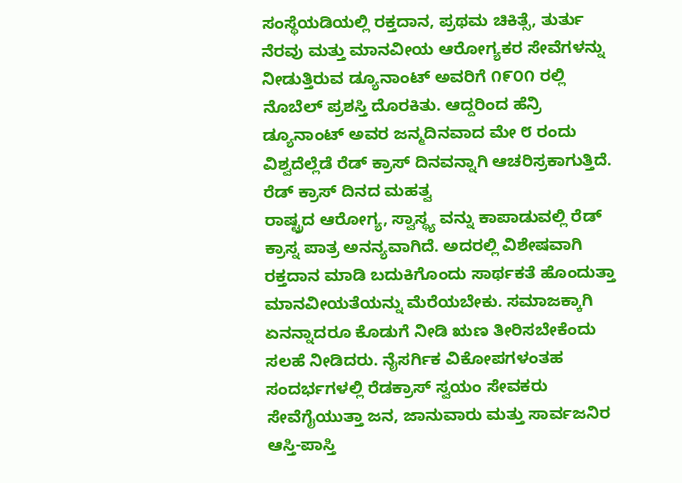ಸಂಸ್ಥೆಯಡಿಯಲ್ಲಿ ರಕ್ತದಾನ, ಪ್ರಥಮ ಚಿಕಿತ್ಸೆ, ತುರ್ತು ನೆರವು ಮತ್ತು ಮಾನವೀಯ ಆರೋಗ್ಯಕರ ಸೇವೆಗಳನ್ನು ನೀಡುತ್ತಿರುವ ಡ್ಯೂನಾಂಟ್ ಅವರಿಗೆ ೧೯೦೧ ರಲ್ಲಿ ನೊಬೆಲ್ ಪ್ರಶಸ್ತಿ ದೊರಕಿತು. ಆದ್ದರಿಂದ ಹೆನ್ರಿ ಡ್ಯೂನಾಂಟ್ ಅವರ ಜನ್ಮದಿನವಾದ ಮೇ ೮ ರಂದು ವಿಶ್ವದೆಲ್ಲೆಡೆ ರೆಡ್ ಕ್ರಾಸ್ ದಿನವನ್ನಾಗಿ ಆಚರಿಸ್ರಕಾಗುತ್ತಿದೆ.
ರೆಡ್ ಕ್ರಾಸ್ ದಿನದ ಮಹತ್ವ
ರಾಷ್ಟ್ರದ ಆರೋಗ್ಯ, ಸ್ವಾಸ್ಥ್ಯ ವನ್ನು ಕಾಪಾಡುವಲ್ಲಿ ರೆಡ್ ಕ್ರಾಸ್ನ ಪಾತ್ರ ಅನನ್ಯವಾಗಿದೆ. ಅದರಲ್ಲಿ ವಿಶೇಷವಾಗಿ ರಕ್ತದಾನ ಮಾಡಿ ಬದುಕಿಗೊಂದು ಸಾರ್ಥಕತೆ ಹೊಂದುತ್ತಾ ಮಾನವೀಯತೆಯನ್ನು ಮೆರೆಯಬೇಕು. ಸಮಾಜಕ್ಕಾಗಿ ಏನನ್ನಾದರೂ ಕೊಡುಗೆ ನೀಡಿ ಋಣ ತೀರಿಸಬೇಕೆಂದು ಸಲಹೆ ನೀಡಿದರು. ನೈಸರ್ಗಿಕ ವಿಕೋಪಗಳಂತಹ ಸಂದರ್ಭಗಳಲ್ಲಿ ರೆಡಕ್ರಾಸ್ ಸ್ವಯಂ ಸೇವಕರು ಸೇವೆಗೈಯುತ್ತಾ ಜನ, ಜಾನುವಾರು ಮತ್ತು ಸಾರ್ವಜನಿರ ಆಸ್ತಿ-ಪಾಸ್ತಿ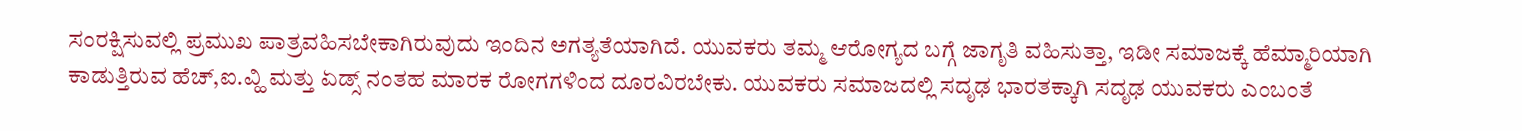ಸಂರಕ್ಷಿಸುವಲ್ಲಿ ಪ್ರಮುಖ ಪಾತ್ರವಹಿಸಬೇಕಾಗಿರುವುದು ಇಂದಿನ ಅಗತ್ಯತೆಯಾಗಿದೆ. ಯುವಕರು ತಮ್ಮ ಆರೋಗ್ಯದ ಬಗ್ಗೆ ಜಾಗೃತಿ ವಹಿಸುತ್ತಾ, ಇಡೀ ಸಮಾಜಕ್ಕೆ ಹೆಮ್ಮಾರಿಯಾಗಿ ಕಾಡುತ್ತಿರುವ ಹೆಚ್,ಐ.ವ್ಹಿ ಮತ್ತು ಏಡ್ಸ್ ನಂತಹ ಮಾರಕ ರೋಗಗಳಿಂದ ದೂರವಿರಬೇಕು. ಯುವಕರು ಸಮಾಜದಲ್ಲಿ ಸದೃಢ ಭಾರತಕ್ಕಾಗಿ ಸದೃಢ ಯುವಕರು ಎಂಬಂತೆ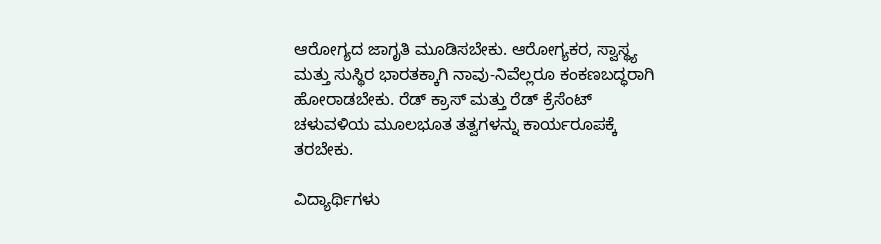ಆರೋಗ್ಯದ ಜಾಗೃತಿ ಮೂಡಿಸಬೇಕು. ಆರೋಗ್ಯಕರ, ಸ್ವಾಸ್ಥ್ಯ ಮತ್ತು ಸುಸ್ಥಿರ ಭಾರತಕ್ಕಾಗಿ ನಾವು-ನಿವೆಲ್ಲರೂ ಕಂಕಣಬದ್ಧರಾಗಿ ಹೋರಾಡಬೇಕು. ರೆಡ್ ಕ್ರಾಸ್ ಮತ್ತು ರೆಡ್ ಕ್ರೆಸೆಂಟ್ ಚಳುವಳಿಯ ಮೂಲಭೂತ ತತ್ವಗಳನ್ನು ಕಾರ್ಯರೂಪಕ್ಕೆ ತರಬೇಕು.

ವಿದ್ಯಾರ್ಥಿಗಳು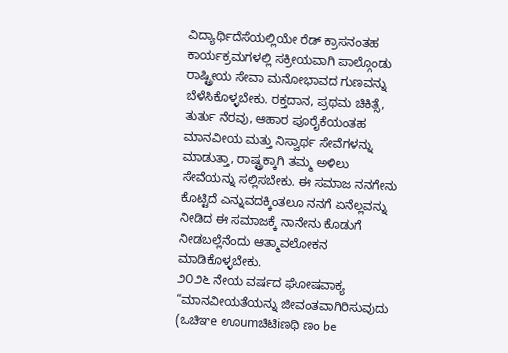ವಿದ್ಯಾರ್ಥಿದೆಸೆಯಲ್ಲಿಯೇ ರೆಡ್ ಕ್ರಾಸನಂತಹ ಕಾರ್ಯಕ್ರಮಗಳಲ್ಲಿ ಸಕ್ರೀಯವಾಗಿ ಪಾಲ್ಗೊಂಡು ರಾಷ್ಟ್ರೀಯ ಸೇವಾ ಮನೋಭಾವದ ಗುಣವನ್ನು ಬೆಳೆಸಿಕೊಳ್ಳಬೇಕು. ರಕ್ತದಾನ, ಪ್ರಥಮ ಚಿಕಿತ್ಸೆ, ತುರ್ತು ನೆರವು, ಆಹಾರ ಪೂರೈಕೆಯಂತಹ ಮಾನವೀಯ ಮತ್ತು ನಿಸ್ವಾರ್ಥ ಸೇವೆಗಳನ್ನು ಮಾಡುತ್ತಾ, ರಾಷ್ಟ್ರಕ್ಕಾಗಿ ತಮ್ಮ ಅಳಿಲು ಸೇವೆಯನ್ನು ಸಲ್ಲಿಸಬೇಕು. ಈ ಸಮಾಜ ನನಗೇನು ಕೊಟ್ಟಿದೆ ಎನ್ನುವದಕ್ಕಿಂತಲೂ ನನಗೆ ಏನೆಲ್ಲವನ್ನು ನೀಡಿದ ಈ ಸಮಾಜಕ್ಕೆ ನಾನೇನು ಕೊಡುಗೆ ನೀಡಬಲ್ಲೆನೆಂದು ಆತ್ಮಾವಲೋಕನ ಮಾಡಿಕೊಳ್ಳಬೇಕು.
೨೦೨೬ ನೇಯ ವರ್ಷದ ಘೋಷವಾಕ್ಯ “ಮಾನವೀಯತೆಯನ್ನು ಜೀವಂತವಾಗಿರಿಸುವುದು (ಒಚಿಞe ಊumಚಿಟಿiಣಥಿ ಣo be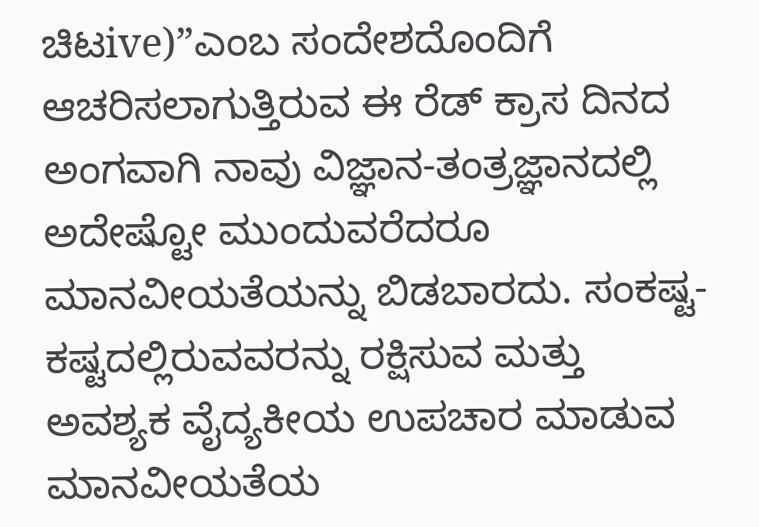ಚಿಟive)”ಎಂಬ ಸಂದೇಶದೊಂದಿಗೆ ಆಚರಿಸಲಾಗುತ್ತಿರುವ ಈ ರೆಡ್ ಕ್ರಾಸ ದಿನದ ಅಂಗವಾಗಿ ನಾವು ವಿಜ್ಞಾನ-ತಂತ್ರಜ್ಞಾನದಲ್ಲಿ ಅದೇಷ್ಟೋ ಮುಂದುವರೆದರೂ ಮಾನವೀಯತೆಯನ್ನು ಬಿಡಬಾರದು. ಸಂಕಷ್ಟ-ಕಷ್ಟದಲ್ಲಿರುವವರನ್ನು ರಕ್ಷಿಸುವ ಮತ್ತು ಅವಶ್ಯಕ ವೈದ್ಯಕೀಯ ಉಪಚಾರ ಮಾಡುವ ಮಾನವೀಯತೆಯ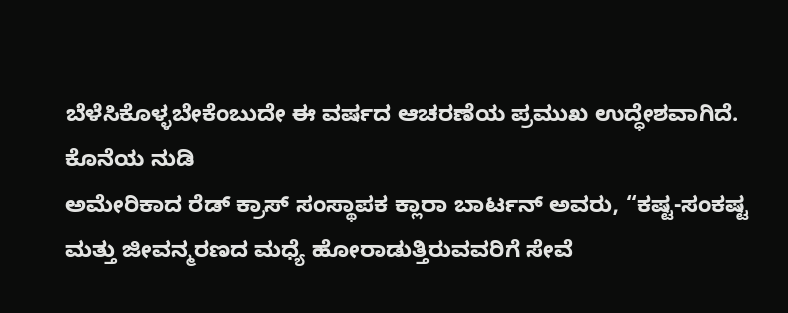ಬೆಳೆಸಿಕೊಳ್ಳಬೇಕೆಂಬುದೇ ಈ ವರ್ಷದ ಆಚರಣೆಯ ಪ್ರಮುಖ ಉದ್ಧೇಶವಾಗಿದೆ.
ಕೊನೆಯ ನುಡಿ
ಅಮೇರಿಕಾದ ರೆಡ್ ಕ್ರಾಸ್ ಸಂಸ್ಥಾಪಕ ಕ್ಲಾರಾ ಬಾರ್ಟನ್ ಅವರು, “ಕಷ್ಟ-ಸಂಕಷ್ಟ ಮತ್ತು ಜೀವನ್ಮರಣದ ಮಧ್ಯೆ ಹೋರಾಡುತ್ತಿರುವವರಿಗೆ ಸೇವೆ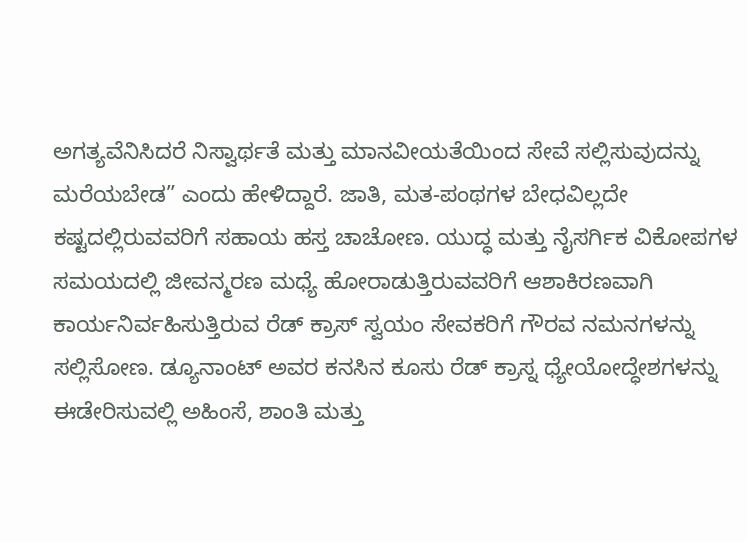ಅಗತ್ಯವೆನಿಸಿದರೆ ನಿಸ್ವಾರ್ಥತೆ ಮತ್ತು ಮಾನವೀಯತೆಯಿಂದ ಸೇವೆ ಸಲ್ಲಿಸುವುದನ್ನು ಮರೆಯಬೇಡ” ಎಂದು ಹೇಳಿದ್ದಾರೆ. ಜಾತಿ, ಮತ-ಪಂಥಗಳ ಬೇಧವಿಲ್ಲದೇ ಕಷ್ಟದಲ್ಲಿರುವವರಿಗೆ ಸಹಾಯ ಹಸ್ತ ಚಾಚೋಣ. ಯುದ್ಧ ಮತ್ತು ನೈಸರ್ಗಿಕ ವಿಕೋಪಗಳ ಸಮಯದಲ್ಲಿ ಜೀವನ್ಮರಣ ಮಧ್ಯೆ ಹೋರಾಡುತ್ತಿರುವವರಿಗೆ ಆಶಾಕಿರಣವಾಗಿ ಕಾರ್ಯನಿರ್ವಹಿಸುತ್ತಿರುವ ರೆಡ್ ಕ್ರಾಸ್ ಸ್ವಯಂ ಸೇವಕರಿಗೆ ಗೌರವ ನಮನಗಳನ್ನು ಸಲ್ಲಿಸೋಣ. ಡ್ಯೂನಾಂಟ್ ಅವರ ಕನಸಿನ ಕೂಸು ರೆಡ್ ಕ್ರಾಸ್ನ ಧ್ಯೇಯೋದ್ಧೇಶಗಳನ್ನು ಈಡೇರಿಸುವಲ್ಲಿ ಅಹಿಂಸೆ, ಶಾಂತಿ ಮತ್ತು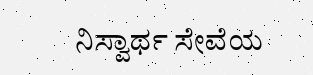ನಿಸ್ವಾರ್ಥ ಸೇವೆಯ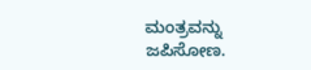ಮಂತ್ರವನ್ನು ಜಪಿಸೋಣ.